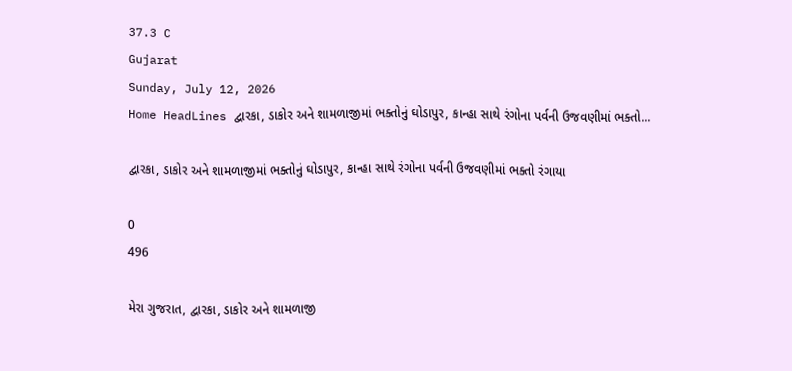37.3 C
Gujarat
Sunday, July 12, 2026
Home HeadLines દ્વારકા, ડાકોર અને શામળાજીમાં ભક્તોનું ઘોડાપુર, કાન્હા સાથે રંગોના પર્વની ઉજવણીમાં ભક્તો...

દ્વારકા, ડાકોર અને શામળાજીમાં ભક્તોનું ઘોડાપુર, કાન્હા સાથે રંગોના પર્વની ઉજવણીમાં ભક્તો રંગાયા

0
496

મેરા ગુજરાત, દ્વારકા, ડાકોર અને શામળાજી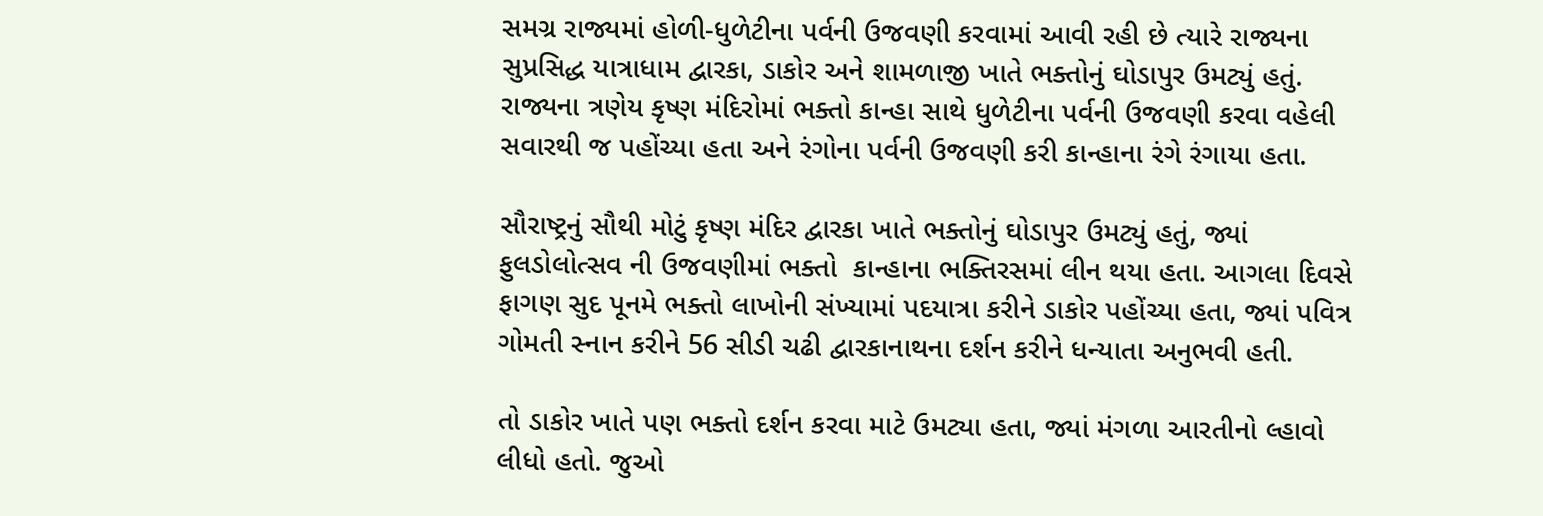સમગ્ર રાજ્યમાં હોળી-ધુળેટીના પર્વની ઉજવણી કરવામાં આવી રહી છે ત્યારે રાજ્યના સુપ્રસિદ્ધ યાત્રાધામ દ્વારકા, ડાકોર અને શામળાજી ખાતે ભક્તોનું ઘોડાપુર ઉમટ્યું હતું. રાજ્યના ત્રણેય કૃષ્ણ મંદિરોમાં ભક્તો કાન્હા સાથે ધુળેટીના પર્વની ઉજવણી કરવા વહેલી સવારથી જ પહોંચ્યા હતા અને રંગોના પર્વની ઉજવણી કરી કાન્હાના રંગે રંગાયા હતા.

સૌરાષ્ટ્રનું સૌથી મોટું કૃષ્ણ મંદિર દ્વારકા ખાતે ભક્તોનું ઘોડાપુર ઉમટ્યું હતું, જ્યાં ફુલડોલોત્સવ ની ઉજવણીમાં ભક્તો  કાન્હાના ભક્તિરસમાં લીન થયા હતા. આગલા દિવસે ફાગણ સુદ પૂનમે ભક્તો લાખોની સંખ્યામાં પદયાત્રા કરીને ડાકોર પહોંચ્યા હતા, જ્યાં પવિત્ર ગોમતી સ્નાન કરીને 56 સીડી ચઢી દ્વારકાનાથના દર્શન કરીને ધન્યાતા અનુભવી હતી.

તો ડાકોર ખાતે પણ ભક્તો દર્શન કરવા માટે ઉમટ્યા હતા, જ્યાં મંગળા આરતીનો લ્હાવો લીધો હતો. જુઓ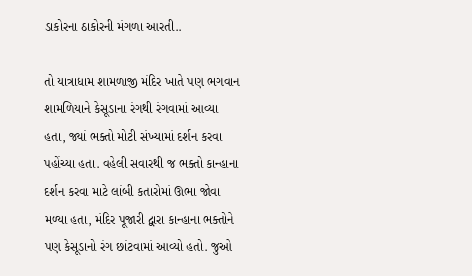ડાકોરના ઠાકોરની મંગળા આરતી..

તો યાત્રાધામ શામળાજી મંદિર ખાતે પણ ભગવાન શામળિયાને કેસૂડાના રંગથી રંગવામાં આવ્યા હતા, જ્યાં ભક્તો મોટી સંખ્યામાં દર્શન કરવા પહોંચ્યા હતા. વહેલી સવારથી જ ભક્તો કાન્હાના દર્શન કરવા માટે લાંબી કતારોમાં ઊભા જોવા મળ્યા હતા, મંદિર પૂજારી દ્વારા કાન્હાના ભક્તોને પણ કેસૂડાનો રંગ છાંટવામાં આવ્યો હતો. જુઓ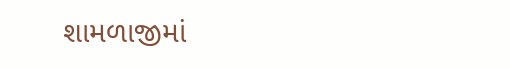શામળાજીમાં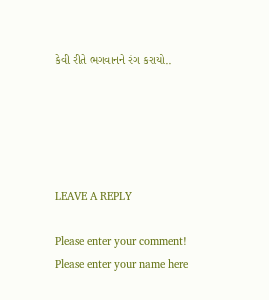કેવી રીતે ભગવાનને રંગ કરાયો..





LEAVE A REPLY

Please enter your comment!
Please enter your name here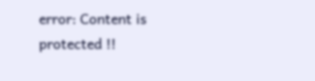error: Content is protected !!